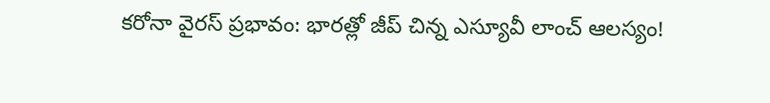కరోనా వైరస్ ప్రభావం: భారత్లో జీప్ చిన్న ఎస్యూవీ లాంచ్ ఆలస్యం!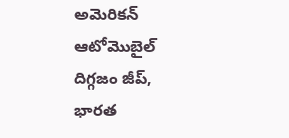అమెరికన్ ఆటోమొబైల్ దిగ్గజం జీప్, భారత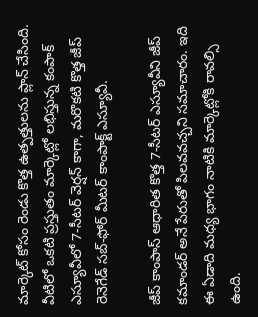మార్కెట్ కోసం రెండు కొత్త ఉత్పత్తులను ప్లాన్ చేసింది. వీటిలో ఒకటి ప్రస్తుతం మార్కెట్లో లభిస్తున్న కంపాక్ ఎస్యూవీలో 7-సీటర్ వెర్షన్ కాగా, మరొకటి కొత్త జీప్ రెనెగేడ్ సబ్-ఫోర్ మీటర్ కాంపాక్ట్ ఎస్యూవీ.

జీప్ కాంపాస్ ఆధారిత కొత్త 7-సీటర్ ఎస్యూవీని జీప్ కమాండర్ అనే పేరుతో పిలవవచ్చని సమాచారం. ఇది ఈ ఏడాది మధ్య భాగం నాటికి మార్కెట్లోకి రావల్సి ఉంది.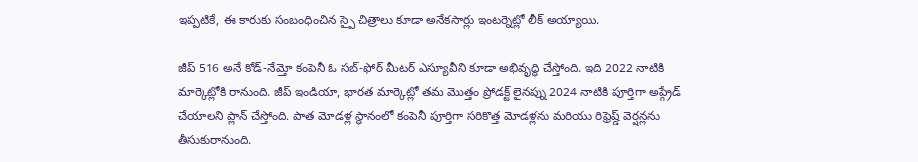ఇప్పటికే, ఈ కారుకు సంబంధించిన స్పై చిత్రాలు కూడా అనేకసార్లు ఇంటర్నెట్లో లీక్ అయ్యాయి.

జీప్ 516 అనే కోడ్-నేమ్తో కంపెనీ ఓ సబ్-ఫోర్ మీటర్ ఎస్యూవీని కూడా అభివృద్ధి చేస్తోంది. ఇది 2022 నాటికి మార్కెట్లోకి రానుంది. జీప్ ఇండియా, భారత మార్కెట్లో తమ మొత్తం ప్రోడక్ట్ లైనప్ను 2024 నాటికి పూర్తిగా అప్గ్రేడ్ చేయాలని ప్లాన్ చేస్తోంది. పాత మోడళ్ల స్థానంలో కంపెనీ పూర్తిగా సరికొత్త మోడళ్లను మరియు రిఫ్రెష్డ్ వెర్షన్లను తీసుకురానుంది.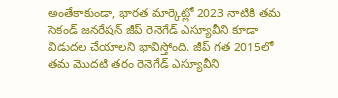అంతేకాకుండా, భారత మార్కెట్లో 2023 నాటికి తమ సెకండ్ జనరేషన్ జీప్ రెనెగేడ్ ఎస్యూవీని కూడా విడుదల చేయాలని భావిస్తోంది. జీప్ గత 2015లో తమ మొదటి తరం రెనెగేడ్ ఎస్యూవీని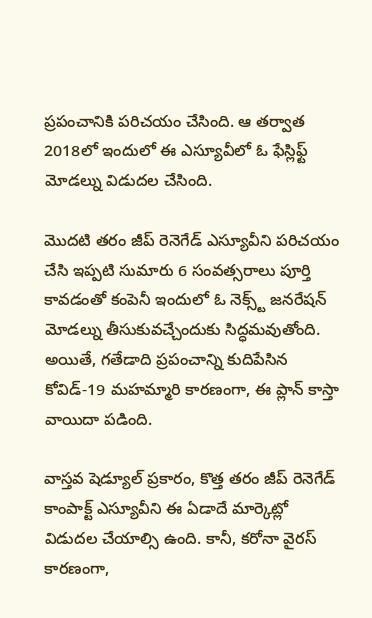ప్రపంచానికి పరిచయం చేసింది. ఆ తర్వాత 2018లో ఇందులో ఈ ఎస్యూవీలో ఓ ఫేస్లిఫ్ట్ మోడల్ను విడుదల చేసింది.

మొదటి తరం జీప్ రెనెగేడ్ ఎస్యూవీని పరిచయం చేసి ఇప్పటి సుమారు 6 సంవత్సరాలు పూర్తి కావడంతో కంపెనీ ఇందులో ఓ నెక్స్ట్ జనరేషన్ మోడల్ను తీసుకువచ్చేందుకు సిద్ధమవుతోంది. అయితే, గతేడాది ప్రపంచాన్ని కుదిపేసిన కోవిడ్-19 మహమ్మారి కారణంగా, ఈ ప్లాన్ కాస్తా వాయిదా పడింది.

వాస్తవ షెడ్యూల్ ప్రకారం, కొత్త తరం జీప్ రెనెగేడ్ కాంపాక్ట్ ఎస్యూవీని ఈ ఏడాదే మార్కెట్లో విడుదల చేయాల్సి ఉంది. కానీ, కరోనా వైరస్ కారణంగా,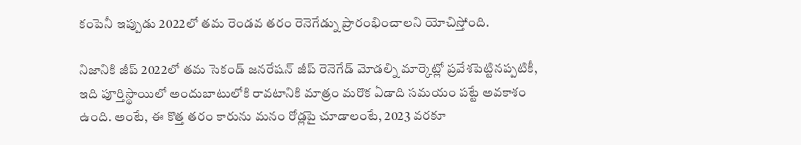కంపెనీ ఇప్పుడు 2022లో తమ రెండవ తరం రెనెగేడ్ను ప్రారంభించాలని యోచిస్తోంది.

నిజానికి జీప్ 2022లో తమ సెకండ్ జనరేషన్ జీప్ రెనెగేడ్ మోడల్ని మార్కెట్లో ప్రవేశపెట్టినప్పటికీ, ఇది పూర్తిస్థాయిలో అందుబాటులోకి రావటానికి మాత్రం మరొక ఏడాది సమయం పట్టే అవకాశం ఉంది. అంటే, ఈ కొత్త తరం కారును మనం రోడ్లపై చూడాలంటే, 2023 వరకూ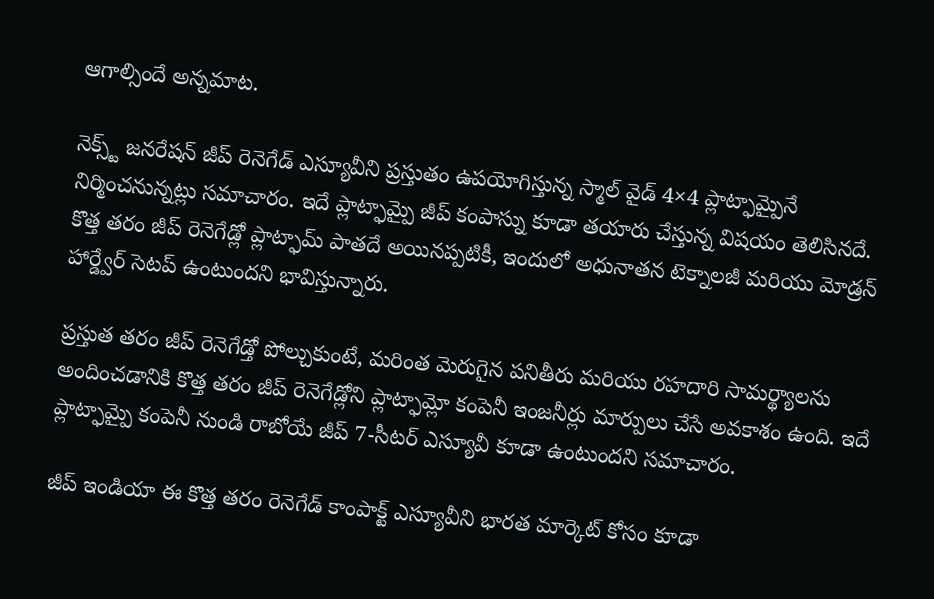ఆగాల్సిందే అన్నమాట.

నెక్స్ట్ జనరేషన్ జీప్ రెనెగేడ్ ఎస్యూవీని ప్రస్తుతం ఉపయోగిస్తున్న స్మాల్ వైడ్ 4×4 ప్లాట్ఫామ్పైనే నిర్మించనున్నట్లు సమాచారం. ఇదే ప్లాట్ఫామ్పై జీప్ కంపాస్ను కూడా తయారు చేస్తున్న విషయం తెలిసినదే. కొత్త తరం జీప్ రెనెగేడ్లో ప్లాట్ఫామ్ పాతదే అయినప్పటికీ, ఇందులో అధునాతన టెక్నాలజీ మరియు మోడ్రన్ హార్డ్వేర్ సెటప్ ఉంటుందని భావిస్తున్నారు.

ప్రస్తుత తరం జీప్ రెనెగేడ్తో పోల్చుకుంటే, మరింత మెరుగైన పనితీరు మరియు రహదారి సామర్థ్యాలను అందించడానికి కొత్త తరం జీప్ రెనెగేడ్లోని ప్లాట్ఫామ్లో కంపెనీ ఇంజనీర్లు మార్పులు చేసే అవకాశం ఉంది. ఇదే ప్లాట్ఫామ్పై కంపెనీ నుండి రాబోయే జీప్ 7-సీటర్ ఎస్యూవీ కూడా ఉంటుందని సమాచారం.

జీప్ ఇండియా ఈ కొత్త తరం రెనెగేడ్ కాంపాక్ట్ ఎస్యూవీని భారత మార్కెట్ కోసం కూడా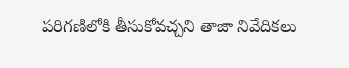పరిగణిలోకి తీసుకోవచ్చని తాజా నివేదికలు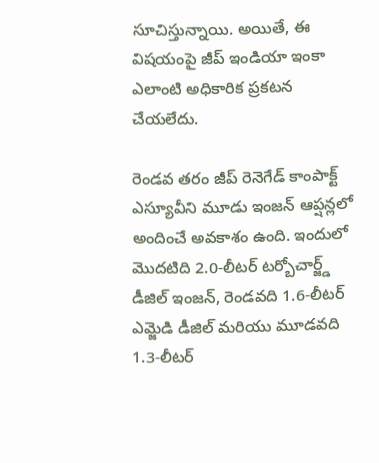సూచిస్తున్నాయి. అయితే, ఈ విషయంపై జీప్ ఇండియా ఇంకా ఎలాంటి అధికారిక ప్రకటన చేయలేదు.

రెండవ తరం జీప్ రెనెగేడ్ కాంపాక్ట్ ఎస్యూవీని మూడు ఇంజన్ ఆప్షన్లలో అందించే అవకాశం ఉంది. ఇందులో మొదటిది 2.0-లీటర్ టర్బోచార్జ్డ్ డీజిల్ ఇంజన్, రెండవది 1.6-లీటర్ ఎమ్జెడి డీజిల్ మరియు మూడవది 1.3-లీటర్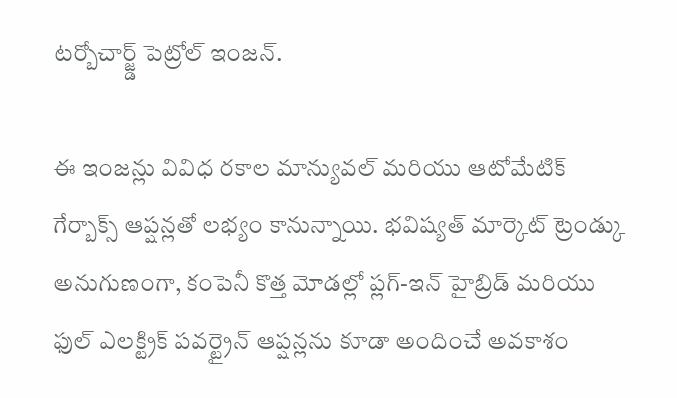టర్బోచార్జ్డ్ పెట్రోల్ ఇంజన్.

ఈ ఇంజన్లు వివిధ రకాల మాన్యువల్ మరియు ఆటోమేటిక్ గేర్బాక్స్ ఆప్షన్లతో లభ్యం కానున్నాయి. భవిష్యత్ మార్కెట్ ట్రెండ్కు అనుగుణంగా, కంపెనీ కొత్త మోడల్లో ప్లగ్-ఇన్ హైబ్రిడ్ మరియు ఫుల్ ఎలక్ట్రిక్ పవర్ట్రైన్ ఆప్షన్లను కూడా అందించే అవకాశం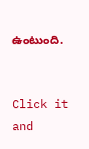ఉంటుంది.


Click it and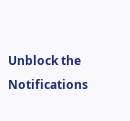Unblock the Notifications